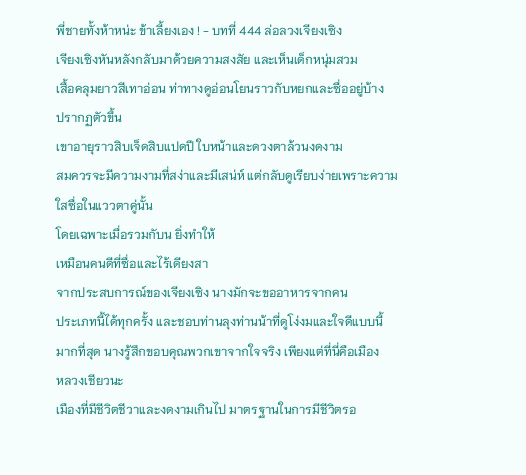พี่ชายทั้งห้าหน่ะ ข้าเลี้ยงเอง ! - บทที่ 444 ล่อลวงเจียงเซิง
เจียงเซิงหันหลังกลับมาด้วยความสงสัย และเห็นเด็กหนุ่มสวม
เสื้อคลุมยาวสีเทาอ่อน ท่าทางดูอ่อนโยนราวกับหยกและซื่ออยู่บ้าง
ปรากฏตัวขึ้น
เขาอายุราวสิบเจ็ดสิบแปดปี ใบหน้าและดวงตาล้วนงดงาม
สมควรจะมีความงามที่สง่าและมีเสน่ห์ แต่กลับดูเรียบง่ายเพราะความ
ใสซื่อในแววตาคู่นั้น
โดยเฉพาะเมื่อรวมกับน ยิ่งทำให้
เหมือนคนดีที่ซื่อและไร้เดียงสา
จากประสบการณ์ของเจียงเซิง นางมักจะขออาหารจากคน
ประเภทนี้ได้ทุกครั้ง และชอบท่านลุงท่านน้าที่ดูโง่งมและใจดีแบบนี้
มากที่สุด นางรู้สึกขอบคุณพวกเขาจากใจจริง เพียงแต่ที่นี่คือเมือง
หลวงเชียวนะ
เมืองที่มีชีวิตชีวาและงดงามเกินไป มาตรฐานในการมีชีวิตรอ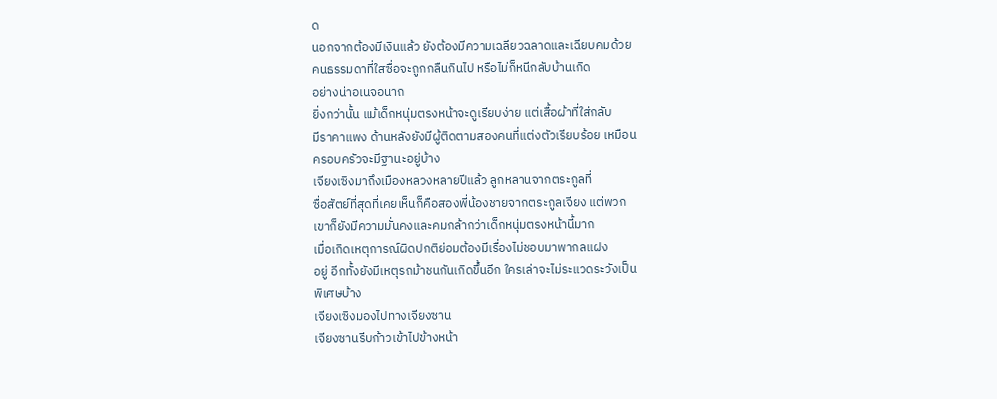ด
นอกจากต้องมีเงินแล้ว ยังต้องมีความเฉลียวฉลาดและเฉียบคมด้วย
คนธรรมดาที่ใสซื่อจะถูกกลืนกินไป หรือไม่ก็หนีกลับบ้านเกิด
อย่างน่าอเนจอนาถ
ยิ่งกว่านั้น แม้เด็กหนุ่มตรงหน้าจะดูเรียบง่าย แต่เสื้อผ้าที่ใส่กลับ
มีราคาแพง ด้านหลังยังมีผู้ติดตามสองคนที่แต่งตัวเรียบร้อย เหมือน
ครอบครัวจะมีฐานะอยู่บ้าง
เจียงเซิงมาถึงเมืองหลวงหลายปีแล้ว ลูกหลานจากตระกูลที่
ซื่อสัตย์ที่สุดที่เคยเห็นก็คือสองพี่น้องชายจากตระกูลเจียง แต่พวก
เขาก็ยังมีความมั่นคงและคมกล้ากว่าเด็กหนุ่มตรงหน้านี้มาก
เมื่อเกิดเหตุการณ์ผิดปกติย่อมต้องมีเรื่องไม่ชอบมาพากลแฝง
อยู่ อีกทั้งยังมีเหตุรถม้าชนกันเกิดขึ้นอีก ใครเล่าจะไม่ระแวดระวังเป็น
พิเศษบ้าง
เจียงเซิงมองไปทางเจียงซาน
เจียงซานรีบก้าวเข้าไปข้างหน้า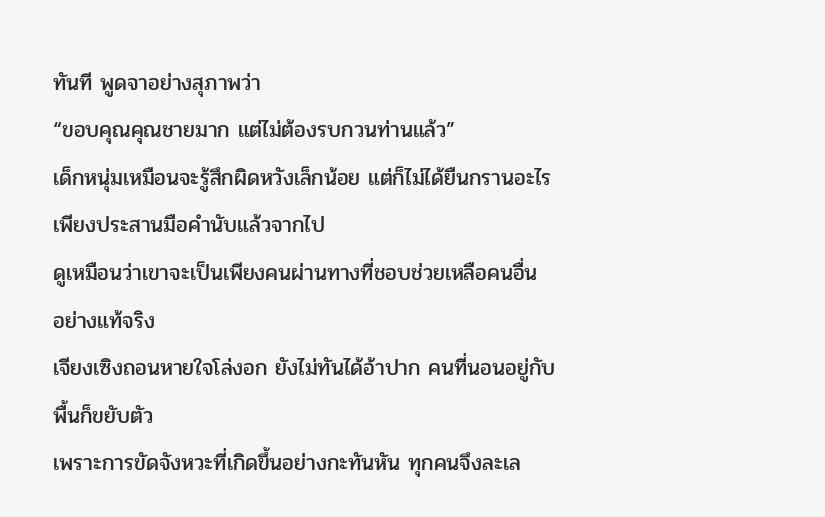ทันที พูดจาอย่างสุภาพว่า
“ขอบคุณคุณชายมาก แต่ไม่ต้องรบกวนท่านแล้ว”
เด็กหนุ่มเหมือนจะรู้สึกผิดหวังเล็กน้อย แต่ก็ไม่ได้ยืนกรานอะไร
เพียงประสานมือคำนับแล้วจากไป
ดูเหมือนว่าเขาจะเป็นเพียงคนผ่านทางที่ชอบช่วยเหลือคนอื่น
อย่างแท้จริง
เจียงเซิงถอนหายใจโล่งอก ยังไม่ทันได้อ้าปาก คนที่นอนอยู่กับ
พื้นก็ขยับตัว
เพราะการขัดจังหวะที่เกิดขึ้นอย่างกะทันหัน ทุกคนจึงละเล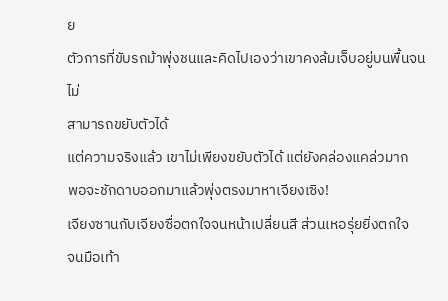ย
ตัวการที่ขับรถม้าพุ่งชนและคิดไปเองว่าเขาคงล้มเจ็บอยู่บนพื้นจนไม่
สามารถขยับตัวได้
แต่ความจริงแล้ว เขาไม่เพียงขยับตัวได้ แต่ยังคล่องแคล่วมาก
พอจะชักดาบออกมาแล้วพุ่งตรงมาหาเจียงเซิง!
เจียงซานกับเจียงซื่อตกใจจนหน้าเปลี่ยนสี ส่วนเหอรุ่ยยิ่งตกใจ
จนมือเท้า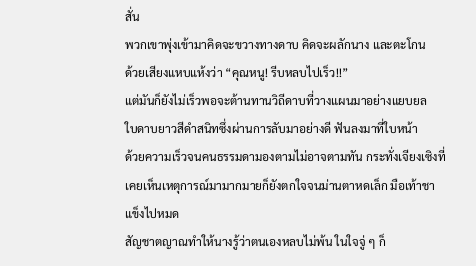สั่น
พวกเขาพุ่งเข้ามาคิดจะขวางทางดาบ คิดจะผลักนาง และตะโกน
ด้วยเสียงแหบแห้งว่า “คุณหนู! รีบหลบไปเร็ว!!”
แต่มันก็ยังไม่เร็วพอจะต้านทานวิถีดาบที่วางแผนมาอย่างแยบยล
ใบดาบยาวสีดำสนิทซึ่งผ่านการลับมาอย่างดี ฟันลงมาที่ใบหน้า
ด้วยความเร็วจนคนธรรมดามองตามไม่อาจตามทัน กระทั่งเจียงเซิงที่
เคยเห็นเหตุการณ์มามากมายก็ยังตกใจจนม่านตาหดเล็ก มือเท้าชา
แข็งไปหมด
สัญชาตญาณทำให้นางรู้ว่าตนเองหลบไม่พ้น ในใจจู่ ๆ ก็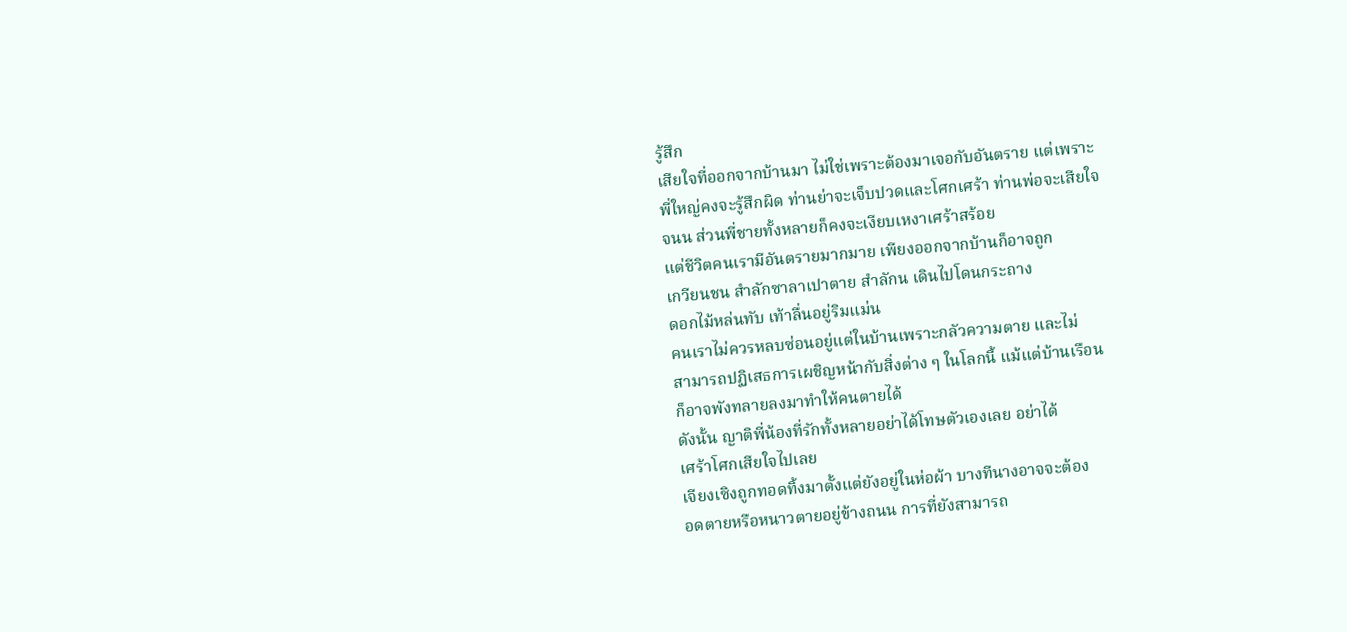รู้สึก
เสียใจที่ออกจากบ้านมา ไม่ใช่เพราะต้องมาเจอกับอันตราย แต่เพราะ
พี่ใหญ่คงจะรู้สึกผิด ท่านย่าจะเจ็บปวดและโศกเศร้า ท่านพ่อจะเสียใจ
จนน ส่วนพี่ชายทั้งหลายก็คงจะเงียบเหงาเศร้าสร้อย
แต่ชีวิตคนเรามีอันตรายมากมาย เพียงออกจากบ้านก็อาจถูก
เกวียนชน สำลักซาลาเปาตาย สำลักน เดินไปโดนกระถาง
ดอกไม้หล่นทับ เท้าลื่นอยู่ริมแม่น
คนเราไม่ควรหลบซ่อนอยู่แต่ในบ้านเพราะกลัวความตาย และไม่
สามารถปฏิเสธการเผชิญหน้ากับสิ่งต่าง ๆ ในโลกนี้ แม้แต่บ้านเรือน
ก็อาจพังทลายลงมาทำให้คนตายได้
ดังนั้น ญาติพี่น้องที่รักทั้งหลายอย่าได้โทษตัวเองเลย อย่าได้
เศร้าโศกเสียใจไปเลย
เจียงเซิงถูกทอดทิ้งมาตั้งแต่ยังอยู่ในห่อผ้า บางทีนางอาจจะต้อง
อดตายหรือหนาวตายอยู่ข้างถนน การที่ยังสามารถ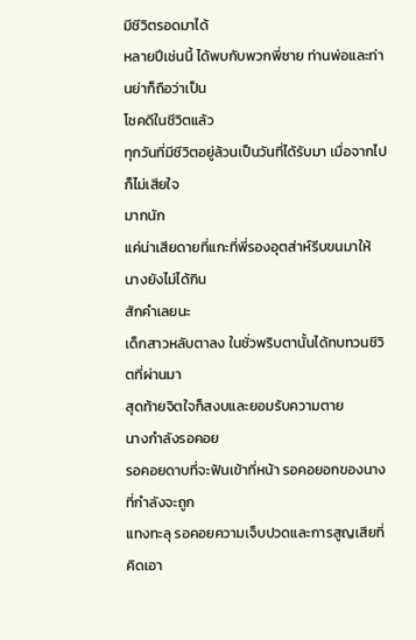มีชีวิตรอดมาได้
หลายปีเช่นนี้ ได้พบกับพวกพี่ชาย ท่านพ่อและท่านย่าก็ถือว่าเป็น
โชคดีในชีวิตแล้ว
ทุกวันที่มีชีวิตอยู่ล้วนเป็นวันที่ได้รับมา เมื่อจากไปก็ไม่เสียใจ
มากนัก
แค่น่าเสียดายที่แกะที่พี่รองอุตส่าห์รีบขนมาให้ นางยังไม่ได้กิน
สักคำเลยนะ
เด็กสาวหลับตาลง ในชั่วพริบตานั้นได้ทบทวนชีวิตที่ผ่านมา
สุดท้ายจิตใจก็สงบและยอมรับความตาย
นางกำลังรอคอย
รอคอยดาบที่จะฟันเข้าที่หน้า รอคอยอกของนางที่กำลังจะถูก
แทงทะลุ รอคอยความเจ็บปวดและการสูญเสียที่คิดเอา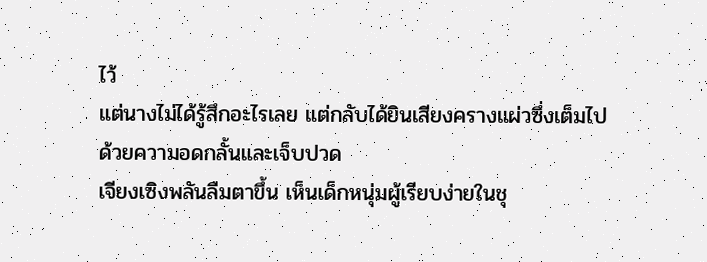ไว้
แต่นางไม่ได้รู้สึกอะไรเลย แต่กลับได้ยินเสียงครางแผ่วซึ่งเต็มไป
ด้วยความอดกลั้นและเจ็บปวด
เจียงเซิงพลันลืมตาขึ้น เห็นเด็กหนุ่มผู้เรียบง่ายในชุ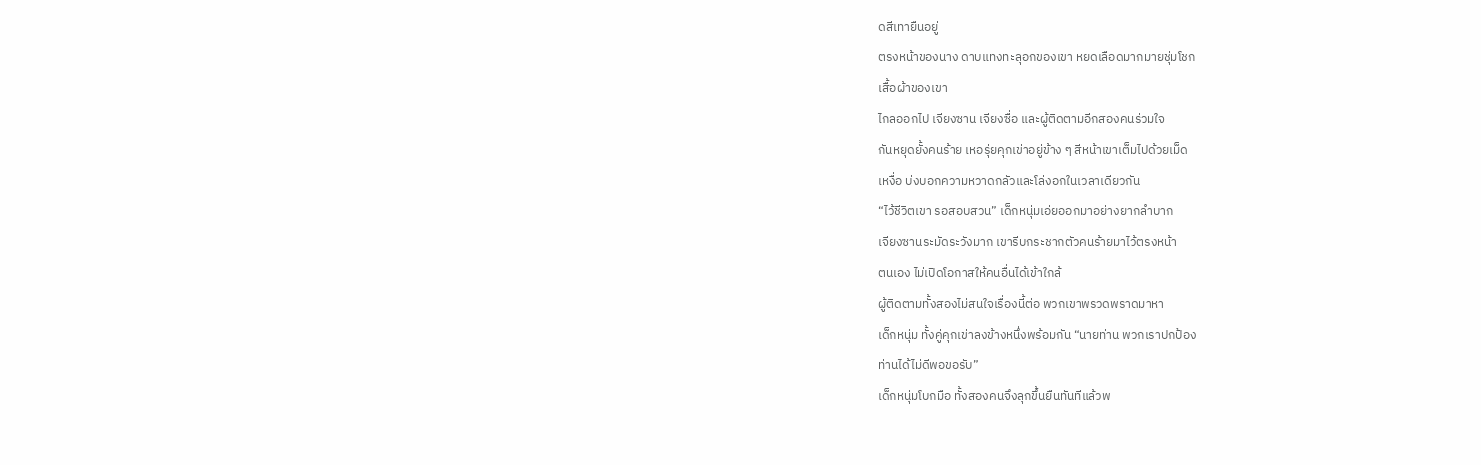ดสีเทายืนอยู่
ตรงหน้าของนาง ดาบแทงทะลุอกของเขา หยดเลือดมากมายชุ่มโชก
เสื้อผ้าของเขา
ไกลออกไป เจียงซาน เจียงซื่อ และผู้ติดตามอีกสองคนร่วมใจ
กันหยุดยั้งคนร้าย เหอรุ่ยคุกเข่าอยู่ข้าง ๆ สีหน้าเขาเต็มไปด้วยเม็ด
เหงื่อ บ่งบอกความหวาดกลัวและโล่งอกในเวลาเดียวกัน
“ไว้ชีวิตเขา รอสอบสวน” เด็กหนุ่มเอ่ยออกมาอย่างยากลำบาก
เจียงซานระมัดระวังมาก เขารีบกระชากตัวคนร้ายมาไว้ตรงหน้า
ตนเอง ไม่เปิดโอกาสให้คนอื่นได้เข้าใกล้
ผู้ติดตามทั้งสองไม่สนใจเรื่องนี้ต่อ พวกเขาพรวดพราดมาหา
เด็กหนุ่ม ทั้งคู่คุกเข่าลงข้างหนึ่งพร้อมกัน “นายท่าน พวกเราปกป้อง
ท่านได้ไม่ดีพอขอรับ”
เด็กหนุ่มโบกมือ ทั้งสองคนจึงลุกขึ้นยืนทันทีแล้วพ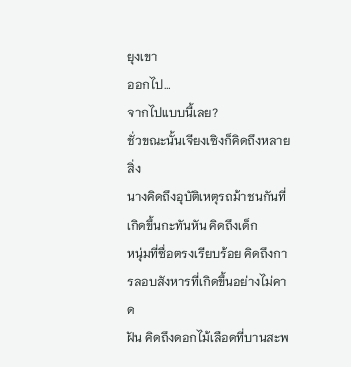ยุงเขา
ออกไป…
จากไปแบบนี้เลย?
ชั่วขณะนั้นเจียงเซิงก็คิดถึงหลายสิ่ง
นางคิดถึงอุบัติเหตุรถม้าชนกันที่เกิดขึ้นกะทันหัน คิดถึงเด็ก
หนุ่มที่ซื่อตรงเรียบร้อย คิดถึงการลอบสังหารที่เกิดขึ้นอย่างไม่คาด
ฝัน คิดถึงดอกไม้เลือดที่บานสะพ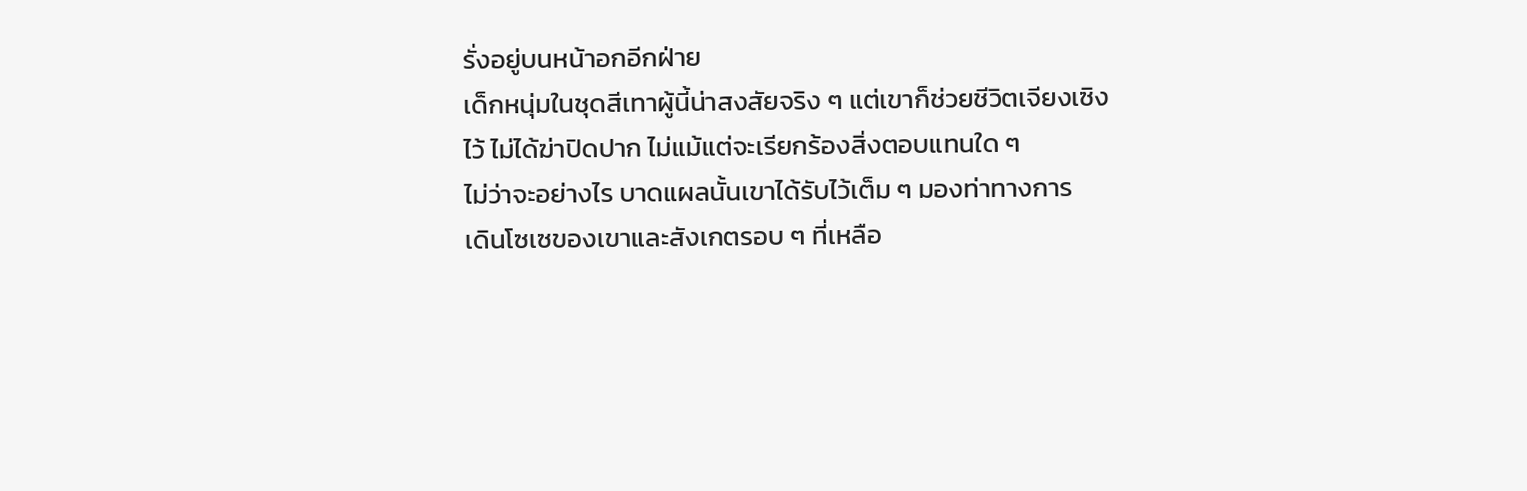รั่งอยู่บนหน้าอกอีกฝ่าย
เด็กหนุ่มในชุดสีเทาผู้นี้น่าสงสัยจริง ๆ แต่เขาก็ช่วยชีวิตเจียงเซิง
ไว้ ไม่ได้ฆ่าปิดปาก ไม่แม้แต่จะเรียกร้องสิ่งตอบแทนใด ๆ
ไม่ว่าจะอย่างไร บาดแผลนั้นเขาได้รับไว้เต็ม ๆ มองท่าทางการ
เดินโซเซของเขาและสังเกตรอบ ๆ ที่เหลือ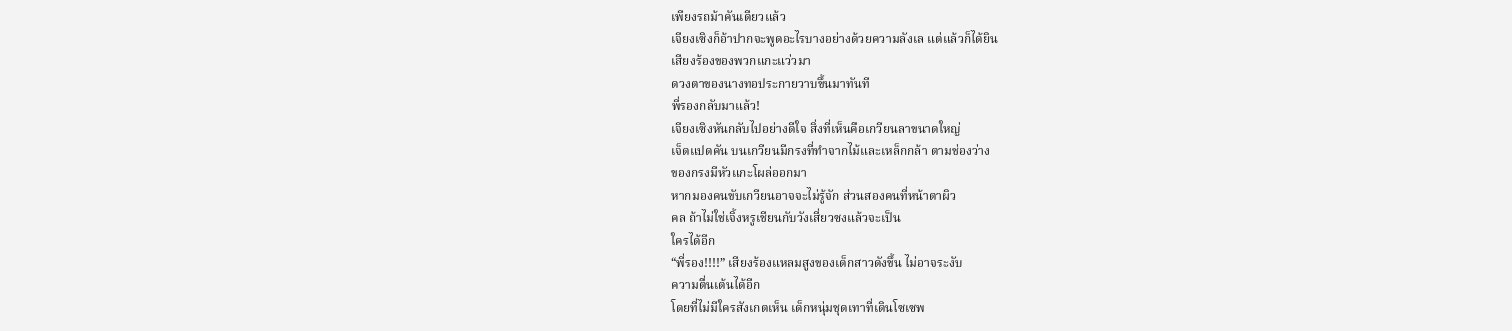เพียงรถม้าคันเดียวแล้ว
เจียงเซิงก็อ้าปากจะพูดอะไรบางอย่างด้วยความลังเล แต่แล้วก็ได้ยิน
เสียงร้องของพวกแกะแว่วมา
ดวงตาของนางทอประกายวาบขึ้นมาทันที
พี่รองกลับมาแล้ว!
เจียงเซิงหันกลับไปอย่างดีใจ สิ่งที่เห็นคือเกวียนลาขนาดใหญ่
เจ็ดแปดคัน บนเกวียนมีกรงที่ทำจากไม้และเหล็กกล้า ตามช่องว่าง
ของกรงมีหัวแกะโผล่ออกมา
หากมองคนขับเกวียนอาจจะไม่รู้จัก ส่วนสองคนที่หน้าตาผิว
คล ถ้าไม่ใช่เจิ้งหรูเชียนกับวังเสี่ยวซงแล้วจะเป็น
ใครได้อีก
“พี่รอง!!!!” เสียงร้องแหลมสูงของเด็กสาวดังขึ้น ไม่อาจระงับ
ความตื่นเต้นได้อีก
โดยที่ไม่มีใครสังเกตเห็น เด็กหนุ่มชุดเทาที่เดินโซเซพ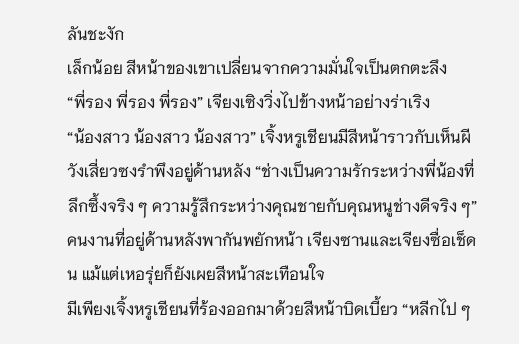ลันชะงัก
เล็กน้อย สีหน้าของเขาเปลี่ยนจากความมั่นใจเป็นตกตะลึง
“พี่รอง พี่รอง พี่รอง” เจียงเซิงวิ่งไปข้างหน้าอย่างร่าเริง
“น้องสาว น้องสาว น้องสาว” เจิ้งหรูเชียนมีสีหน้าราวกับเห็นผี
วังเสี่ยวซงรำพึงอยู่ด้านหลัง “ช่างเป็นความรักระหว่างพี่น้องที่
ลึกซึ้งจริง ๆ ความรู้สึกระหว่างคุณชายกับคุณหนูช่างดีจริง ๆ”
คนงานที่อยู่ด้านหลังพากันพยักหน้า เจียงซานและเจียงซื่อเช็ด
น แม้แต่เหอรุ่ยก็ยังเผยสีหน้าสะเทือนใจ
มีเพียงเจิ้งหรูเชียนที่ร้องออกมาด้วยสีหน้าบิดเบี้ยว “หลีกไป ๆ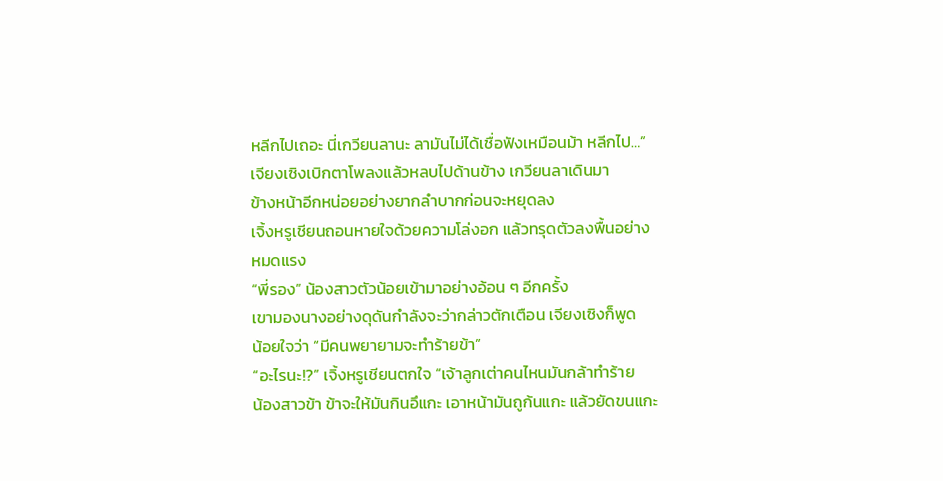หลีกไปเถอะ นี่เกวียนลานะ ลามันไม่ได้เชื่อฟังเหมือนม้า หลีกไป…”
เจียงเซิงเบิกตาโพลงแล้วหลบไปด้านข้าง เกวียนลาเดินมา
ข้างหน้าอีกหน่อยอย่างยากลำบากก่อนจะหยุดลง
เจิ้งหรูเชียนถอนหายใจด้วยความโล่งอก แล้วทรุดตัวลงพื้นอย่าง
หมดแรง
“พี่รอง” น้องสาวตัวน้อยเข้ามาอย่างอ้อน ๆ อีกครั้ง
เขามองนางอย่างดุดันกำลังจะว่ากล่าวตักเตือน เจียงเซิงก็พูด
น้อยใจว่า “มีคนพยายามจะทำร้ายข้า”
“อะไรนะ!?” เจิ้งหรูเชียนตกใจ “เจ้าลูกเต่าคนไหนมันกล้าทำร้าย
น้องสาวข้า ข้าจะให้มันกินอึแกะ เอาหน้ามันถูก้นแกะ แล้วยัดขนแกะ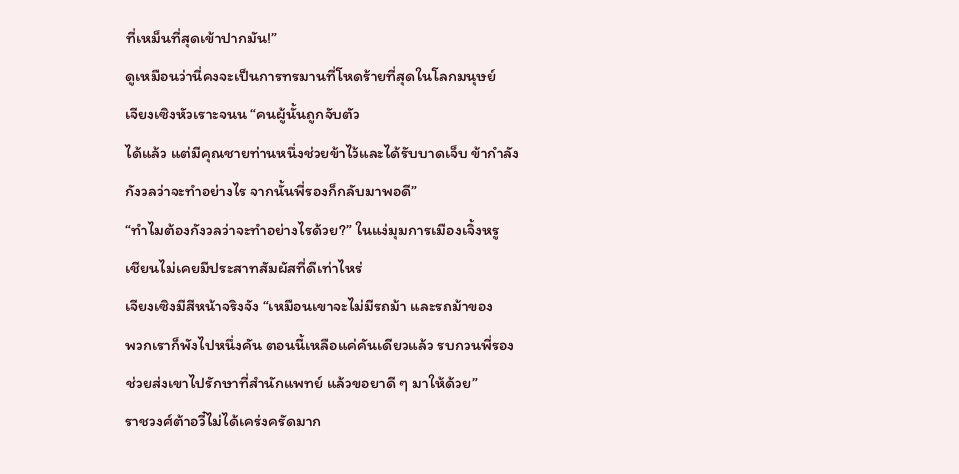ที่เหม็นที่สุดเข้าปากมัน!”
ดูเหมือนว่านี่คงจะเป็นการทรมานที่โหดร้ายที่สุดในโลกมนุษย์
เจียงเซิงหัวเราะจนน “คนผู้นั้นถูกจับตัว
ได้แล้ว แต่มีคุณชายท่านหนึ่งช่วยข้าไว้และได้รับบาดเจ็บ ข้ากำลัง
กังวลว่าจะทำอย่างไร จากนั้นพี่รองก็กลับมาพอดี”
“ทำไมต้องกังวลว่าจะทำอย่างไรด้วย?” ในแง่มุมการเมืองเจิ้งหรู
เชียนไม่เคยมีประสาทสัมผัสที่ดีเท่าไหร่
เจียงเซิงมีสีหน้าจริงจัง “เหมือนเขาจะไม่มีรถม้า และรถม้าของ
พวกเราก็พังไปหนึ่งคัน ตอนนี้เหลือแค่คันเดียวแล้ว รบกวนพี่รอง
ช่วยส่งเขาไปรักษาที่สำนักแพทย์ แล้วขอยาดี ๆ มาให้ด้วย”
ราชวงศ์ต้าอวี๋ไม่ได้เคร่งครัดมาก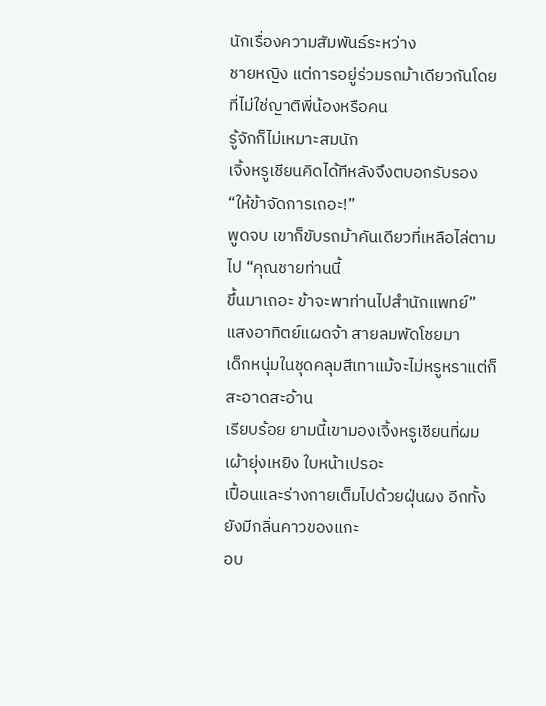นักเรื่องความสัมพันธ์ระหว่าง
ชายหญิง แต่การอยู่ร่วมรถม้าเดียวกันโดยที่ไม่ใช่ญาติพี่น้องหรือคน
รู้จักก็ไม่เหมาะสมนัก
เจิ้งหรูเชียนคิดได้ทีหลังจึงตบอกรับรอง “ให้ข้าจัดการเถอะ!”
พูดจบ เขาก็ขับรถม้าคันเดียวที่เหลือไล่ตามไป “คุณชายท่านนี้
ขึ้นมาเถอะ ข้าจะพาท่านไปสำนักแพทย์”
แสงอาทิตย์แผดจ้า สายลมพัดโชยมา
เด็กหนุ่มในชุดคลุมสีเทาแม้จะไม่หรูหราแต่ก็สะอาดสะอ้าน
เรียบร้อย ยามนี้เขามองเจิ้งหรูเชียนที่ผมเผ้ายุ่งเหยิง ใบหน้าเปรอะ
เปื้อนและร่างกายเต็มไปด้วยฝุ่นผง อีกทั้งยังมีกลิ่นคาวของแกะ
อบ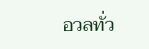อวลทั่ว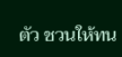ตัว ชวนให้ทน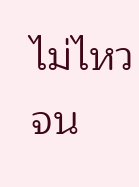ไม่ไหวจน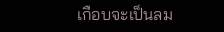เกือบจะเป็นลม